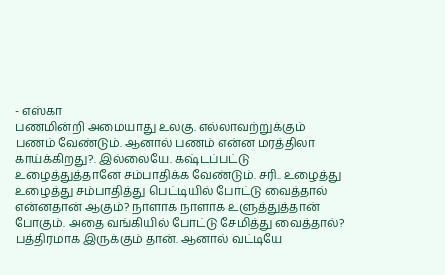- எஸ்கா
பணமின்றி அமையாது உலகு. எல்லாவற்றுக்கும் பணம் வேண்டும். ஆனால் பணம் என்ன மரத்திலா காய்க்கிறது?. இல்லையே. கஷ்டப்பட்டு உழைத்துத்தானே சம்பாதிக்க வேண்டும். சரி.. உழைத்து உழைத்து சம்பாதித்து பெட்டியில் போட்டு வைத்தால் என்னதான் ஆகும்? நாளாக நாளாக உளுத்துத்தான் போகும். அதை வங்கியில் போட்டு சேமித்து வைத்தால்? பத்திரமாக இருக்கும் தான். ஆனால் வட்டியே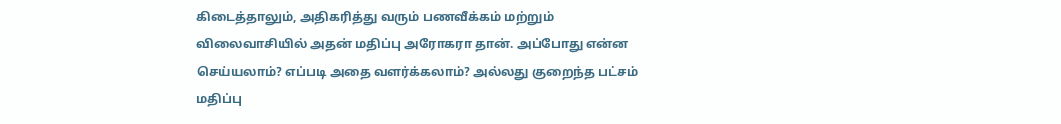கிடைத்தாலும், அதிகரித்து வரும் பணவீக்கம் மற்றும் விலைவாசியில் அதன் மதிப்பு அரோகரா தான். அப்போது என்ன செய்யலாம்? எப்படி அதை வளர்க்கலாம்? அல்லது குறைந்த பட்சம் மதிப்பு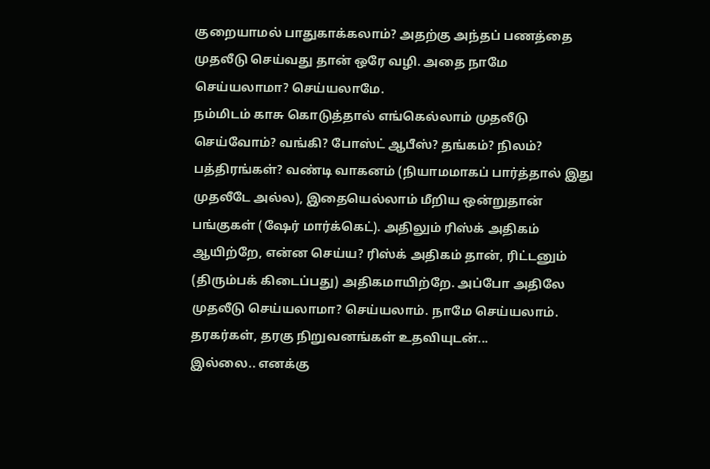குறையாமல் பாதுகாக்கலாம்? அதற்கு அந்தப் பணத்தை முதலீடு செய்வது தான் ஒரே வழி. அதை நாமே செய்யலாமா? செய்யலாமே.
நம்மிடம் காசு கொடுத்தால் எங்கெல்லாம் முதலீடு செய்வோம்? வங்கி? போஸ்ட் ஆபீஸ்? தங்கம்? நிலம்? பத்திரங்கள்? வண்டி வாகனம் (நியாமமாகப் பார்த்தால் இது முதலீடே அல்ல), இதையெல்லாம் மீறிய ஒன்றுதான் பங்குகள் (ஷேர் மார்க்கெட்). அதிலும் ரிஸ்க் அதிகம் ஆயிற்றே, என்ன செய்ய? ரிஸ்க் அதிகம் தான், ரிட்டனும் (திரும்பக் கிடைப்பது) அதிகமாயிற்றே. அப்போ அதிலே முதலீடு செய்யலாமா? செய்யலாம். நாமே செய்யலாம். தரகர்கள், தரகு நிறுவனங்கள் உதவியுடன்...
இல்லை.. எனக்கு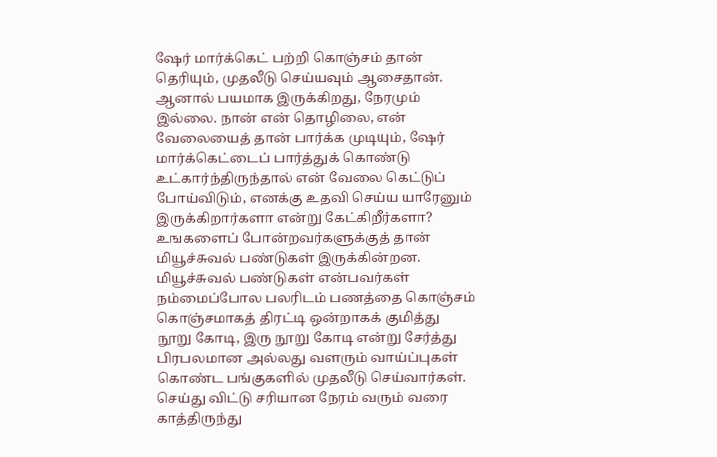ஷேர் மார்க்கெட் பற்றி கொஞ்சம் தான் தெரியும், முதலீடு செய்யவும் ஆசைதான். ஆனால் பயமாக இருக்கிறது, நேரமும் இல்லை. நான் என் தொழிலை, என் வேலையைத் தான் பார்க்க முடியும், ஷேர் மார்க்கெட்டைப் பார்த்துக் கொண்டு உட்கார்ந்திருந்தால் என் வேலை கெட்டுப் போய்விடும், எனக்கு உதவி செய்ய யாரேனும் இருக்கிறார்களா என்று கேட்கிறீர்களா? உஙகளைப் போன்றவர்களுக்குத் தான் மியூச்சுவல் பண்டுகள் இருக்கின்றன.
மியூச்சுவல் பண்டுகள் என்பவர்கள் நம்மைப்போல பலரிடம் பணத்தை கொஞ்சம் கொஞ்சமாகத் திரட்டி ஒன்றாகக் குமித்து நூறு கோடி, இரு நூறு கோடி என்று சேர்த்து பிரபலமான அல்லது வளரும் வாய்ப்புகள் கொண்ட பங்குகளில் முதலீடு செய்வார்கள். செய்து விட்டு சரியான நேரம் வரும் வரை காத்திருந்து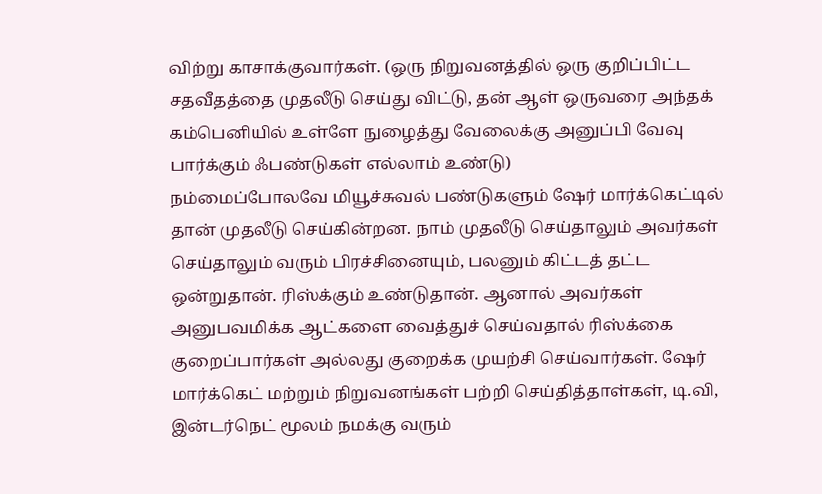விற்று காசாக்குவார்கள். (ஒரு நிறுவனத்தில் ஒரு குறிப்பிட்ட சதவீதத்தை முதலீடு செய்து விட்டு, தன் ஆள் ஒருவரை அந்தக் கம்பெனியில் உள்ளே நுழைத்து வேலைக்கு அனுப்பி வேவு பார்க்கும் ஃபண்டுகள் எல்லாம் உண்டு)
நம்மைப்போலவே மியூச்சுவல் பண்டுகளும் ஷேர் மார்க்கெட்டில் தான் முதலீடு செய்கின்றன. நாம் முதலீடு செய்தாலும் அவர்கள் செய்தாலும் வரும் பிரச்சினையும், பலனும் கிட்டத் தட்ட ஒன்றுதான். ரிஸ்க்கும் உண்டுதான். ஆனால் அவர்கள் அனுபவமிக்க ஆட்களை வைத்துச் செய்வதால் ரிஸ்க்கை குறைப்பார்கள் அல்லது குறைக்க முயற்சி செய்வார்கள். ஷேர் மார்க்கெட் மற்றும் நிறுவனங்கள் பற்றி செய்தித்தாள்கள், டி.வி, இன்டர்நெட் மூலம் நமக்கு வரும்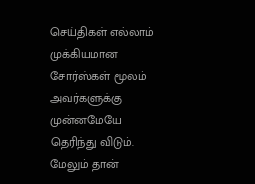செய்திகள் எல்லாம் முக்கியமான சோர்ஸ்கள் மூலம் அவர்களுக்கு முன்னமேயே தெரிந்து விடும். மேலும் தான்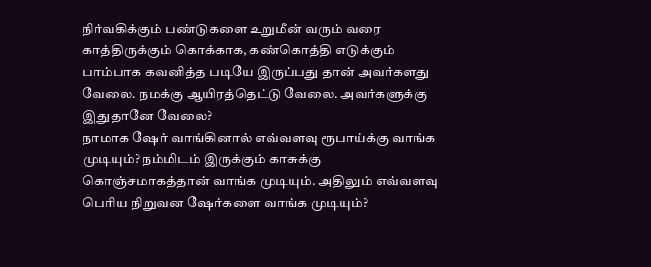நிர்வகிக்கும் பண்டுகளை உறுமீன் வரும் வரை காத்திருக்கும் கொக்காக, கண்கொத்தி எடுக்கும் பாம்பாக கவனித்த படியே இருப்பது தான் அவர்களது வேலை. நமக்கு ஆயிரத்தெட்டு வேலை. அவர்களுக்கு இதுதானே வேலை?
நாமாக ஷேர் வாங்கினால் எவ்வளவு ரூபாய்க்கு வாங்க முடியும்? நம்மிடம் இருக்கும் காசுக்கு கொஞ்சமாகத்தான் வாங்க முடியும். அதிலும் எவ்வளவு பெரிய நிறுவன ஷேர்களை வாங்க முடியும்?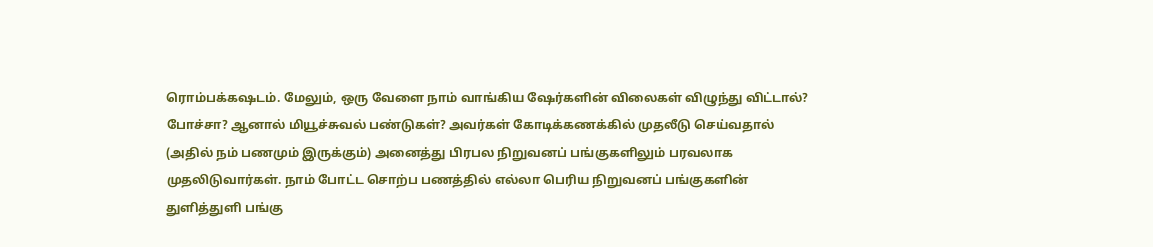ரொம்பக்கஷடம். மேலும், ஒரு வேளை நாம் வாங்கிய ஷேர்களின் விலைகள் விழுந்து விட்டால்? போச்சா? ஆனால் மியூச்சுவல் பண்டுகள்? அவர்கள் கோடிக்கணக்கில் முதலீடு செய்வதால் (அதில் நம் பணமும் இருக்கும்) அனைத்து பிரபல நிறுவனப் பங்குகளிலும் பரவலாக முதலிடுவார்கள். நாம் போட்ட சொற்ப பணத்தில் எல்லா பெரிய நிறுவனப் பங்குகளின் துளித்துளி பங்கு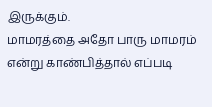இருக்கும்.
மாமரத்தை அதோ பாரு மாமரம் என்று காண்பித்தால் எப்படி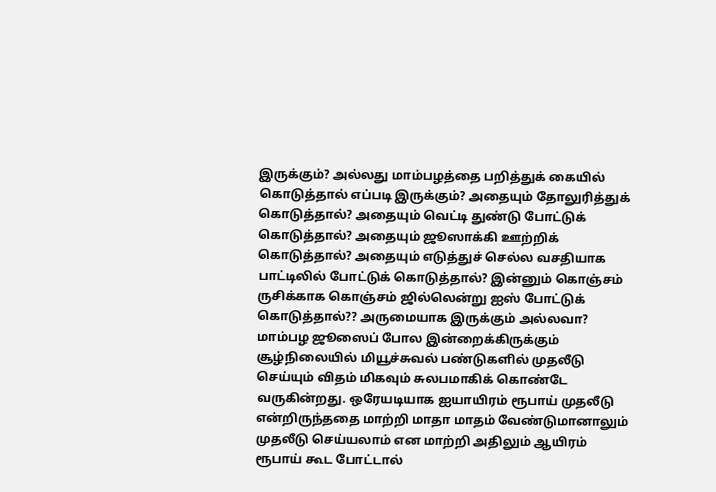இருக்கும்? அல்லது மாம்பழத்தை பறித்துக் கையில் கொடுத்தால் எப்படி இருக்கும்? அதையும் தோலுரித்துக் கொடுத்தால்? அதையும் வெட்டி துண்டு போட்டுக் கொடுத்தால்? அதையும் ஜூஸாக்கி ஊற்றிக் கொடுத்தால்? அதையும் எடுத்துச் செல்ல வசதியாக பாட்டிலில் போட்டுக் கொடுத்தால்? இன்னும் கொஞ்சம் ருசிக்காக கொஞ்சம் ஜில்லென்று ஐஸ் போட்டுக் கொடுத்தால்?? அருமையாக இருக்கும் அல்லவா?
மாம்பழ ஜூஸைப் போல இன்றைக்கிருக்கும் சூழ்நிலையில் மியூச்சுவல் பண்டுகளில் முதலீடு செய்யும் விதம் மிகவும் சுலபமாகிக் கொண்டே வருகின்றது. ஒரேயடியாக ஐயாயிரம் ரூபாய் முதலீடு என்றிருந்ததை மாற்றி மாதா மாதம் வேண்டுமானாலும் முதலீடு செய்யலாம் என மாற்றி அதிலும் ஆயிரம் ரூபாய் கூட போட்டால்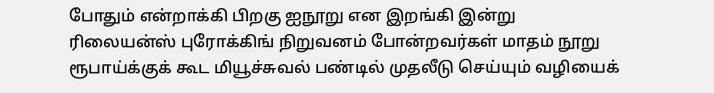போதும் என்றாக்கி பிறகு ஐநூறு என இறங்கி இன்று ரிலையன்ஸ் புரோக்கிங் நிறுவனம் போன்றவர்கள் மாதம் நூறு ரூபாய்க்குக் கூட மியூச்சுவல் பண்டில் முதலீடு செய்யும் வழியைக்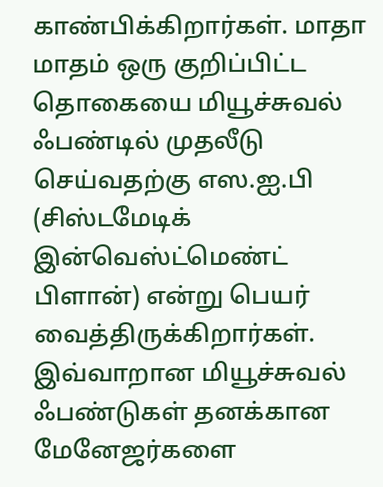காண்பிக்கிறார்கள். மாதா மாதம் ஒரு குறிப்பிட்ட தொகையை மியூச்சுவல் ஃபண்டில் முதலீடு செய்வதற்கு எஸ.ஐ.பி (சிஸ்டமேடிக் இன்வெஸ்ட்மெண்ட் பிளான்) என்று பெயர் வைத்திருக்கிறார்கள்.
இவ்வாறான மியூச்சுவல் ஃபண்டுகள் தனக்கான மேனேஜர்களை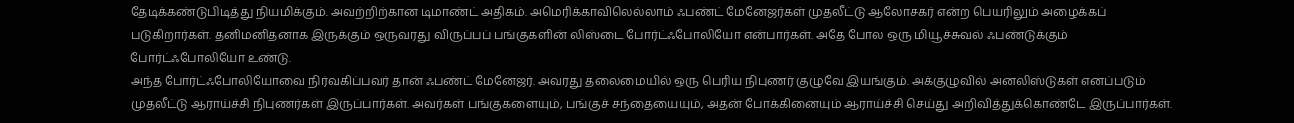தேடிக்கண்டுபிடித்து நியமிக்கும். அவற்றிற்கான டிமாண்ட் அதிகம். அமெரிக்காவிலெல்லாம் ஃபண்ட் மேனேஜர்கள் முதலீட்டு ஆலோசகர் என்ற பெயரிலும் அழைக்கப் படுகிறார்கள். தனிமனிதனாக இருக்கும் ஒருவரது விருப்பப் பங்குகளின் லிஸ்டை போர்ட்ஃபோலியோ என்பார்கள். அதே போல ஒரு மியூச்சுவல் ஃபண்டுக்கும் போர்ட்ஃபோலியோ உண்டு.
அந்த போர்ட்ஃபோலியோவை நிர்வகிப்பவர் தான் ஃபண்ட் மேனேஜர். அவரது தலைமையில் ஒரு பெரிய நிபுணர் குழுவே இயங்கும். அக்குழுவில் அனலிஸ்டுகள் எனப்படும் முதலீட்டு ஆராய்ச்சி நிபுணர்கள் இருப்பார்கள். அவர்கள் பங்குகளையும், பங்குச் சந்தையையும், அதன் போக்கினையும் ஆராய்ச்சி செய்து அறிவித்துக்கொண்டே இருப்பார்கள்.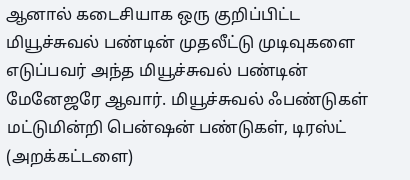ஆனால் கடைசியாக ஒரு குறிப்பிட்ட மியூச்சுவல் பண்டின் முதலீட்டு முடிவுகளை எடுப்பவர் அந்த மியூச்சுவல் பண்டின் மேனேஜரே ஆவார். மியூச்சுவல் ஃபண்டுகள் மட்டுமின்றி பென்ஷன் பண்டுகள், டிரஸ்ட் (அறக்கட்டளை)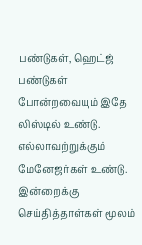பண்டுகள், ஹெட்ஜ் பண்டுகள் போன்றவையும் இதே லிஸ்டில் உண்டு. எல்லாவற்றுக்கும் மேனேஜர்கள் உண்டு.
இன்றைக்கு செய்தித்தாள்கள் மூலம்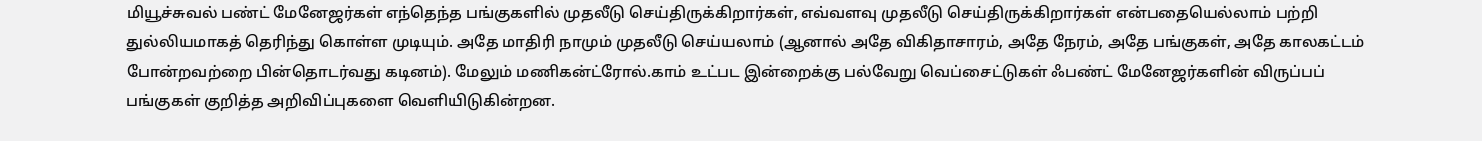மியூச்சுவல் பண்ட் மேனேஜர்கள் எந்தெந்த பங்குகளில் முதலீடு செய்திருக்கிறார்கள், எவ்வளவு முதலீடு செய்திருக்கிறார்கள் என்பதையெல்லாம் பற்றி துல்லியமாகத் தெரிந்து கொள்ள முடியும். அதே மாதிரி நாமும் முதலீடு செய்யலாம் (ஆனால் அதே விகிதாசாரம், அதே நேரம், அதே பங்குகள், அதே காலகட்டம் போன்றவற்றை பின்தொடர்வது கடினம்). மேலும் மணிகன்ட்ரோல்.காம் உட்பட இன்றைக்கு பல்வேறு வெப்சைட்டுகள் ஃபண்ட் மேனேஜர்களின் விருப்பப் பங்குகள் குறித்த அறிவிப்புகளை வெளியிடுகின்றன.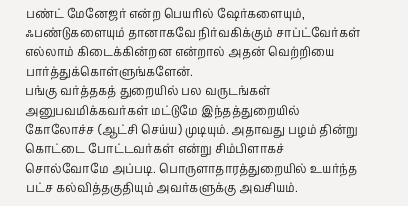பண்ட் மேனேஜர் என்ற பெயரில் ஷேர்களையும், ஃபண்டுகளையும் தானாகவே நிர்வகிக்கும் சாப்ட்வேர்கள் எல்லாம் கிடைக்கின்றன என்றால் அதன் வெற்றியை பார்த்துக்கொள்ளுங்களேன்.
பங்கு வர்த்தகத் துறையில் பல வருடங்கள் அனுபவமிக்கவர்கள் மட்டுமே இந்தத்துறையில் கோலோச்ச (ஆட்சி செய்ய) முடியும். அதாவது பழம் தின்று கொட்டை போட்டவர்கள் என்று சிம்பிளாகச் சொல்வோமே அப்படி. பொருளாதாரத்துறையில் உயர்ந்த பட்ச கல்வித்தகுதியும் அவர்களுக்கு அவசியம்.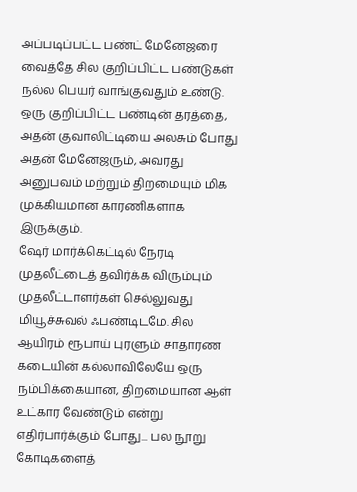அப்படிப்பட்ட பண்ட் மேனேஜரை வைத்தே சில குறிப்பிட்ட பண்டுகள் நல்ல பெயர் வாங்குவதும் உண்டு. ஒரு குறிப்பிட்ட பண்டின் தரத்தை, அதன் குவாலிட்டியை அலசும் போது அதன் மேனேஜரும், அவரது அனுபவம் மற்றும் திறமையும் மிக முக்கியமான காரணிகளாக இருக்கும்.
ஷேர் மார்க்கெட்டில் நேரடி முதலீட்டைத் தவிர்க்க விரும்பும் முதலீட்டாளர்கள் செல்லுவது மியூச்சுவல் ஃபண்டிடமே. சில ஆயிரம் ரூபாய் புரளும் சாதாரண கடையின் கல்லாவிலேயே ஒரு நம்பிக்கையான, திறமையான ஆள் உட்கார வேண்டும் என்று எதிர்பார்க்கும் போது... பல நூறு கோடிகளைத்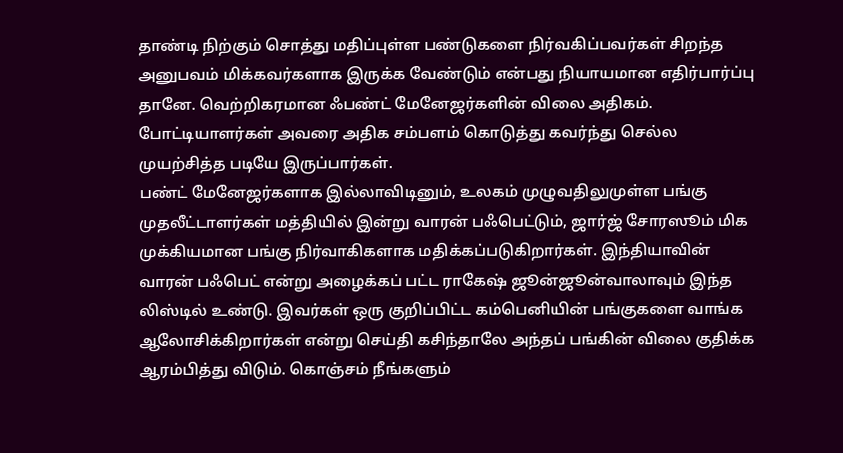தாண்டி நிற்கும் சொத்து மதிப்புள்ள பண்டுகளை நிர்வகிப்பவர்கள் சிறந்த அனுபவம் மிக்கவர்களாக இருக்க வேண்டும் என்பது நியாயமான எதிர்பார்ப்பு தானே. வெற்றிகரமான ஃபண்ட் மேனேஜர்களின் விலை அதிகம். போட்டியாளர்கள் அவரை அதிக சம்பளம் கொடுத்து கவர்ந்து செல்ல முயற்சித்த படியே இருப்பார்கள்.
பண்ட் மேனேஜர்களாக இல்லாவிடினும், உலகம் முழுவதிலுமுள்ள பங்கு முதலீட்டாளர்கள் மத்தியில் இன்று வாரன் பஃபெட்டும், ஜார்ஜ் சோரஸூம் மிக முக்கியமான பங்கு நிர்வாகிகளாக மதிக்கப்படுகிறார்கள். இந்தியாவின் வாரன் பஃபெட் என்று அழைக்கப் பட்ட ராகேஷ் ஜூன்ஜூன்வாலாவும் இந்த லிஸ்டில் உண்டு. இவர்கள் ஒரு குறிப்பிட்ட கம்பெனியின் பங்குகளை வாங்க ஆலோசிக்கிறார்கள் என்று செய்தி கசிந்தாலே அந்தப் பங்கின் விலை குதிக்க ஆரம்பித்து விடும். கொஞ்சம் நீங்களும்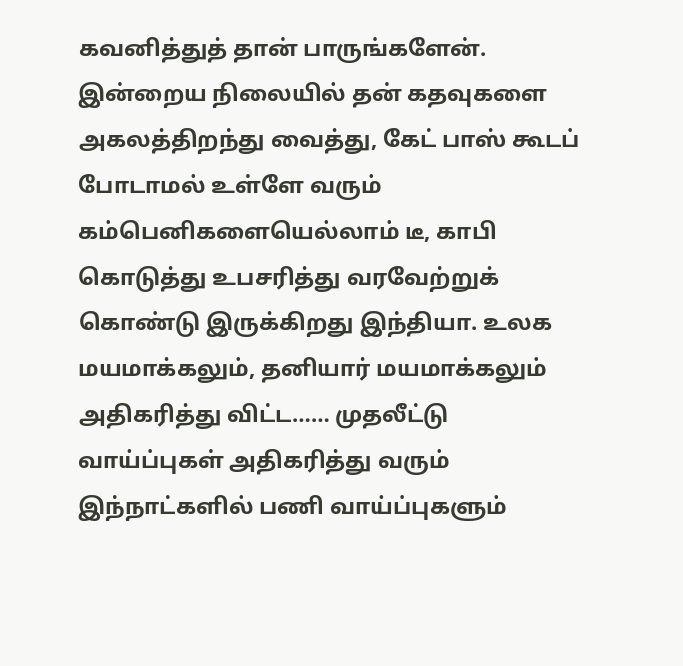கவனித்துத் தான் பாருங்களேன்.
இன்றைய நிலையில் தன் கதவுகளை அகலத்திறந்து வைத்து, கேட் பாஸ் கூடப் போடாமல் உள்ளே வரும் கம்பெனிகளையெல்லாம் டீ, காபி கொடுத்து உபசரித்து வரவேற்றுக் கொண்டு இருக்கிறது இந்தியா. உலக மயமாக்கலும், தனியார் மயமாக்கலும் அதிகரித்து விட்ட…… முதலீட்டு வாய்ப்புகள் அதிகரித்து வரும் இந்நாட்களில் பணி வாய்ப்புகளும்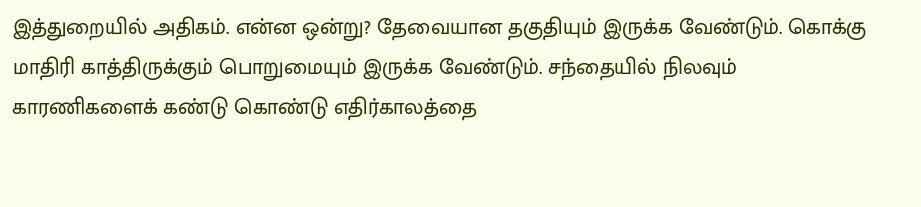இத்துறையில் அதிகம். என்ன ஒன்று? தேவையான தகுதியும் இருக்க வேண்டும். கொக்கு மாதிரி காத்திருக்கும் பொறுமையும் இருக்க வேண்டும். சந்தையில் நிலவும் காரணிகளைக் கண்டு கொண்டு எதிர்காலத்தை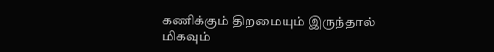கணிக்கும் திறமையும் இருந்தால் மிகவும்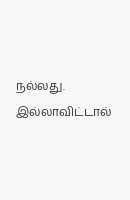நல்லது. இல்லாவிட்டால்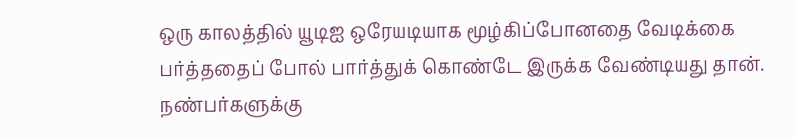ஒரு காலத்தில் யூடிஐ ஒரேயடியாக மூழ்கிப்போனதை வேடிக்கை பர்த்ததைப் போல் பார்த்துக் கொண்டே இருக்க வேண்டியது தான்.
நண்பர்களுக்கு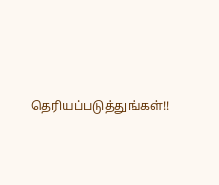தெரியப்படுத்துங்கள்!!